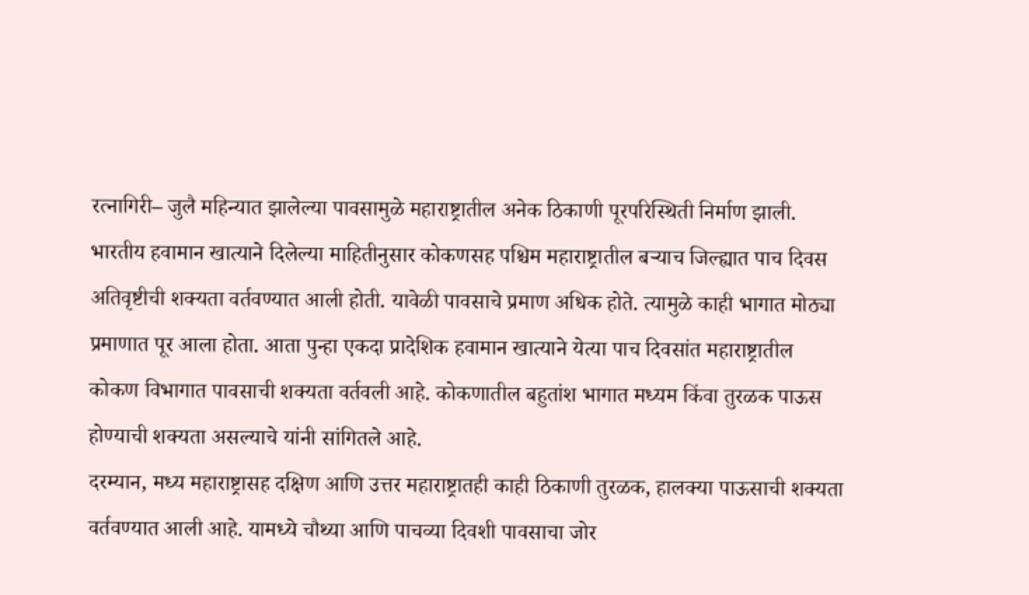रत्नागिरी– जुलै महिन्यात झालेल्या पावसामुळे महाराष्ट्रातील अनेक ठिकाणी पूरपरिस्थिती निर्माण झाली. भारतीय हवामान खात्याने दिलेल्या माहितीनुसार कोकणसह पश्चिम महाराष्ट्रातील बऱ्याच जिल्ह्यात पाच दिवस अतिवृष्टीची शक्यता वर्तवण्यात आली होती. यावेळी पावसाचे प्रमाण अधिक होते. त्यामुळे काही भागात मोठ्या प्रमाणात पूर आला होता. आता पुन्हा एकदा प्रादेशिक हवामान खात्याने येत्या पाच दिवसांत महाराष्ट्रातील कोकण विभागात पावसाची शक्यता वर्तवली आहे. कोकणातील बहुतांश भागात मध्यम किंवा तुरळक पाऊस होण्याची शक्यता असल्याचे यांनी सांगितले आहे.
दरम्यान, मध्य महाराष्ट्रासह दक्षिण आणि उत्तर महाराष्ट्रातही काही ठिकाणी तुरळक, हालक्या पाऊसाची शक्यता वर्तवण्यात आली आहे. यामध्ये चौथ्या आणि पाचव्या दिवशी पावसाचा जोर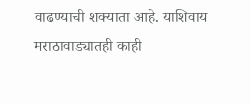वाढण्याची शक्याता आहे. याशिवाय मराठावाड्यातही काही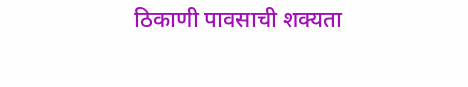ठिकाणी पावसाची शक्यता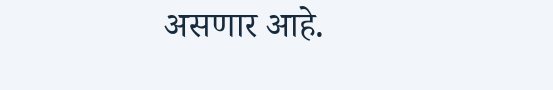असणार आहे.